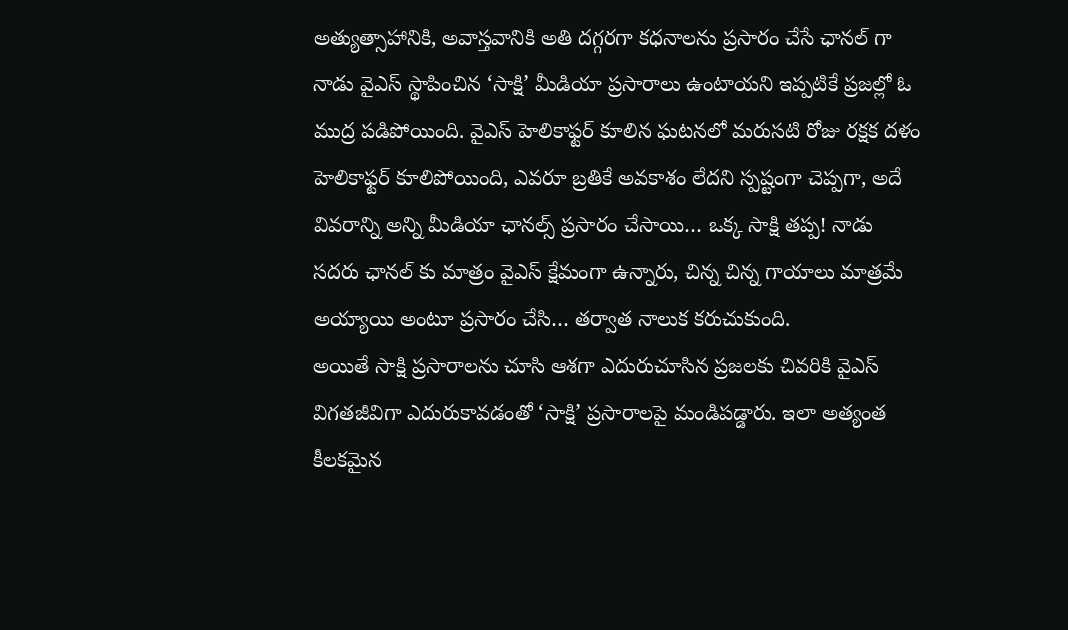అత్యుత్సాహానికి, అవాస్తవానికి అతి దగ్గరగా కధనాలను ప్రసారం చేసే ఛానల్ గా నాడు వైఎస్ స్థాపించిన ‘సాక్షి’ మీడియా ప్రసారాలు ఉంటాయని ఇప్పటికే ప్రజల్లో ఓ ముద్ర పడిపోయింది. వైఎస్ హెలికాఫ్టర్ కూలిన ఘటనలో మరుసటి రోజు రక్షక దళం హెలికాఫ్టర్ కూలిపోయింది, ఎవరూ బ్రతికే అవకాశం లేదని స్పష్టంగా చెప్పగా, అదే వివరాన్ని అన్ని మీడియా ఛానల్స్ ప్రసారం చేసాయి… ఒక్క సాక్షి తప్ప! నాడు సదరు ఛానల్ కు మాత్రం వైఎస్ క్షేమంగా ఉన్నారు, చిన్న చిన్న గాయాలు మాత్రమే అయ్యాయి అంటూ ప్రసారం చేసి… తర్వాత నాలుక కరుచుకుంది.
అయితే సాక్షి ప్రసారాలను చూసి ఆశగా ఎదురుచూసిన ప్రజలకు చివరికి వైఎస్ విగతజీవిగా ఎదురుకావడంతో ‘సాక్షి’ ప్రసారాలపై మండిపడ్డారు. ఇలా అత్యంత కీలకమైన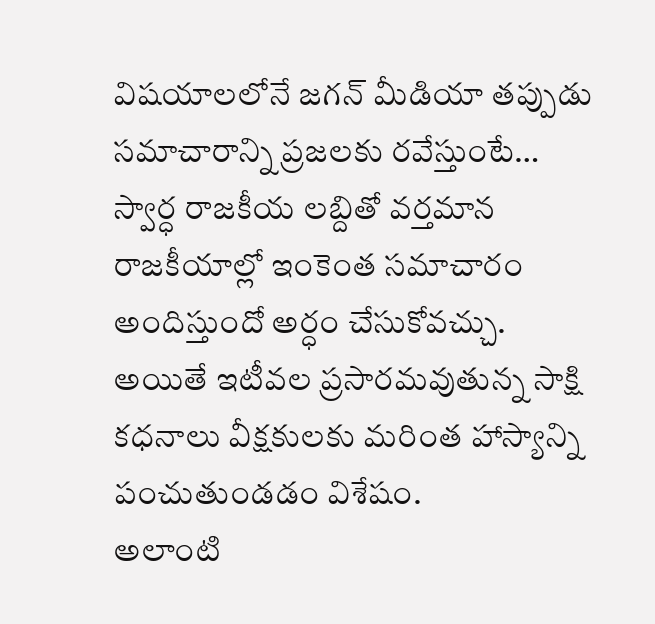విషయాలలోనే జగన్ మీడియా తప్పుడు సమాచారాన్ని ప్రజలకు రవేస్తుంటే… స్వార్ధ రాజకీయ లబ్దితో వర్తమాన రాజకీయాల్లో ఇంకెంత సమాచారం అందిస్తుందో అర్ధం చేసుకోవచ్చు. అయితే ఇటీవల ప్రసారమవుతున్న సాక్షి కధనాలు వీక్షకులకు మరింత హాస్యాన్ని పంచుతుండడం విశేషం.
అలాంటి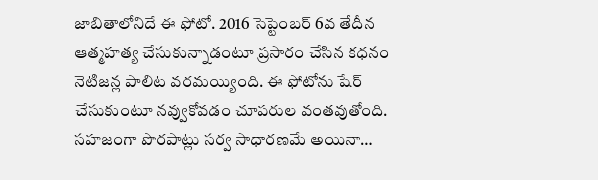జాబితాలోనిదే ఈ ఫోటో. 2016 సెప్టెంబర్ 6వ తేదీన ఆత్మహత్య చేసుకున్నాడంటూ ప్రసారం చేసిన కధనం నెటిజన్ల పాలిట వరమయ్యింది. ఈ ఫోటోను షేర్ చేసుకుంటూ నవ్వుకోవడం చూపరుల వంతవుతోంది. సహజంగా పొరపాట్లు సర్వ సాధారణమే అయినా…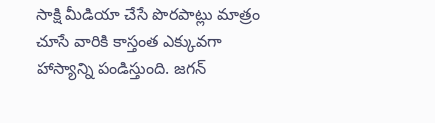సాక్షి మీడియా చేసే పొరపాట్లు మాత్రం చూసే వారికి కాస్తంత ఎక్కువగా హాస్యాన్ని పండిస్తుంది. జగన్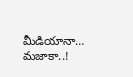మీడియానా… మజాకా..!